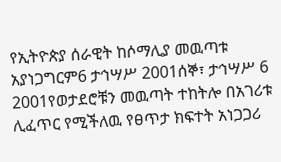የኢትዮጵያ ሰራዊት ከሶማሊያ መዉጣቱ አያነጋግርም6 ታኅሣሥ 2001ሰኞ፣ ታኅሣሥ 6 2001የወታደሮቹን መዉጣት ተከትሎ በአገሪቱ ሊፈጥር የሚችለዉ የፀጥታ ክፍተት አነጋጋሪ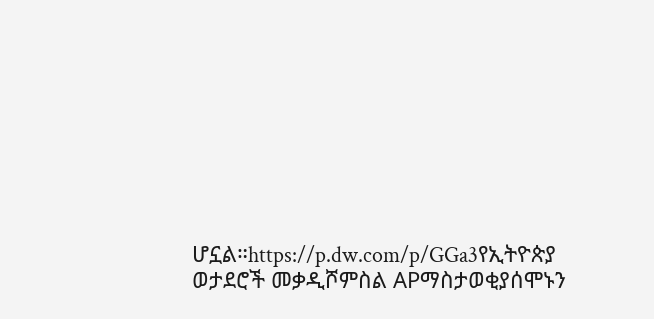ሆኗል።https://p.dw.com/p/GGa3የኢትዮጵያ ወታደሮች መቃዲሾምስል APማስታወቂያሰሞኑን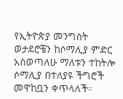የኢትዮጵያ መንግስት ወታደሮቼን ከሶማሊያ ምድር አስወጣለሁ ማለቱን ተከትሎ ሶማሊያ በተለያዩ ችግሮች መዋከቧን ቀጥላለች።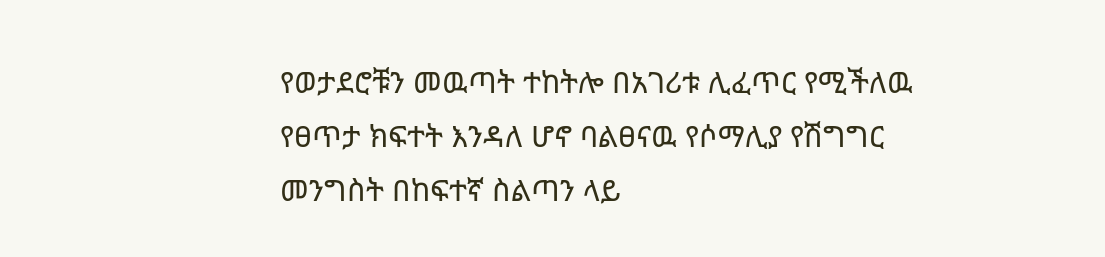የወታደሮቹን መዉጣት ተከትሎ በአገሪቱ ሊፈጥር የሚችለዉ የፀጥታ ክፍተት እንዳለ ሆኖ ባልፀናዉ የሶማሊያ የሽግግር መንግስት በከፍተኛ ስልጣን ላይ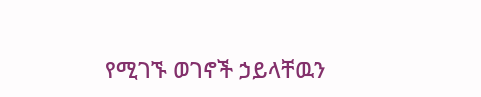የሚገኙ ወገኖች ኃይላቸዉን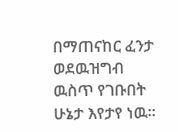በማጠናከር ፈንታ ወደዉዝግብ ዉስጥ የገቡበት ሁኔታ እየታየ ነዉ።